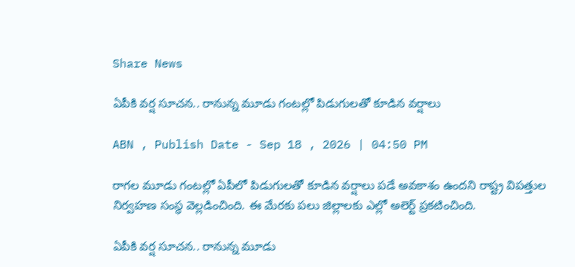Share News

ఏపీకి వర్ష సూచన.. రానున్న మూడు గంటల్లో పిడుగులతో కూడిన వర్షాలు

ABN , Publish Date - Sep 18 , 2026 | 04:50 PM

రాగల మూడు గంటల్లో ఏపీలో పిడుగులతో కూడిన వర్షాలు పడే అవకాశం ఉందని రాష్ట్ర విపత్తుల నిర్వహణ సంస్థ వెల్లడించింది. ఈ మేరకు పలు జిల్లాలకు ఎల్లో అలెర్ట్ ప్రకటించింది.

ఏపీకి వర్ష సూచన.. రానున్న మూడు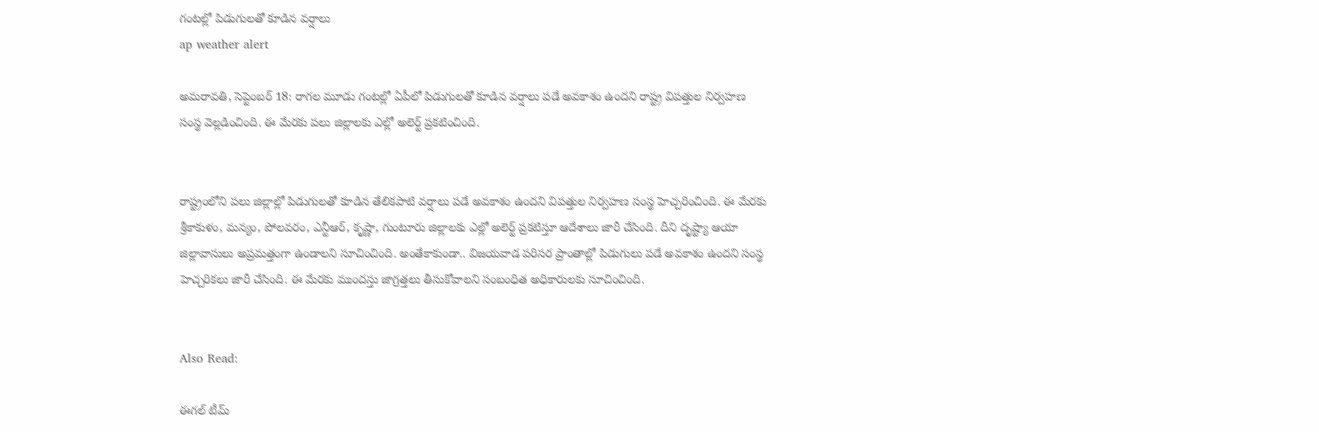గంటల్లో పిడుగులతో కూడిన వర్షాలు
ap weather alert

అమరావతి, సెప్టెంబర్ 18: రాగల మూడు గంటల్లో ఏపీలో పిడుగులతో కూడిన వర్షాలు పడే అవకాశం ఉందని రాష్ట్ర విపత్తుల నిర్వహణ సంస్థ వెల్లడించింది. ఈ మేరకు పలు జిల్లాలకు ఎల్లో అలెర్ట్ ప్రకటించింది.


రాష్ట్రంలోని పలు జిల్లాల్లో పిడుగులతో కూడిన తేలికపాటి వర్షాలు పడే అవకాశం ఉందని విపత్తుల నిర్వహణ సంస్థ హెచ్చరించింది. ఈ మేరకు శ్రీకాకుళం, మన్యం, పోలవరం, ఎన్టీఆర్, కృష్ణా, గుంటూరు జిల్లాలకు ఎల్లో అలెర్ట్ ప్రకటిస్తూ ఆదేశాలు జారీ చేసింది. దీని దృష్ట్యా ఆయా జిల్లావాసులు అప్రమత్తంగా ఉండాలని సూచించింది. అంతేకాకుండా.. విజయవాడ పరిసర ప్రాంతాల్లో పిడుగులు పడే అవకాశం ఉందని సంస్థ హెచ్చరికలు జారీ చేసింది. ఈ మేరకు ముందస్తు జాగ్రత్తలు తీసుకోవాలని సంబంధిత అధికారులకు సూచించింది.


Also Read:

ఈగల్ టీమ్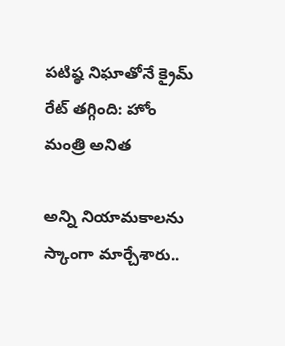పటిష్ఠ నిఘాతోనే క్రైమ్ రేట్ తగ్గింది: హోం మంత్రి అనిత

అన్ని నియామకాలను స్కాంగా మార్చేశారు..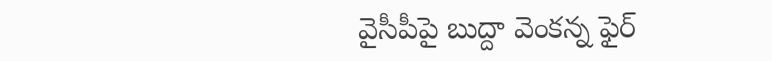వైసీపీపై బుద్దా వెంకన్న ఫైర్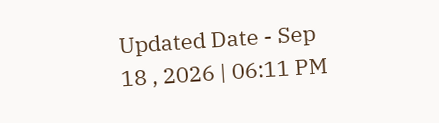Updated Date - Sep 18 , 2026 | 06:11 PM